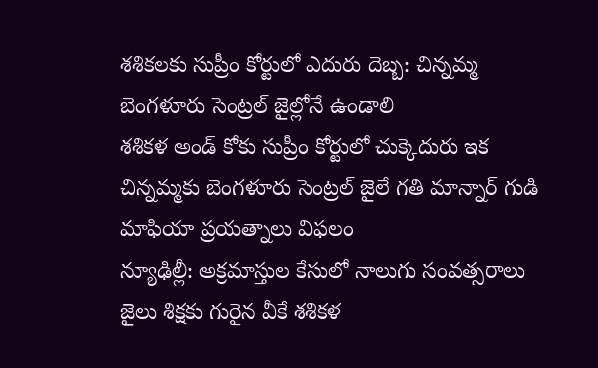శశికలకు సుప్రీం కోర్టులో ఎదురు దెబ్బ: చిన్నమ్మ బెంగళూరు సెంట్రల్ జైల్లోనే ఉండాలి
శశికళ అండ్ కోకు సుప్రీం కోర్టులో చుక్కెదురు ఇక చిన్నమ్మకు బెంగళూరు సెంట్రల్ జైలే గతి మాన్నార్ గుడి మాఫియా ప్రయత్నాలు విఫలం
న్యూఢిల్లీ: అక్రమాస్తుల కేసులో నాలుగు సంవత్సరాలు జైలు శిక్షకు గురైన వీకే శశికళ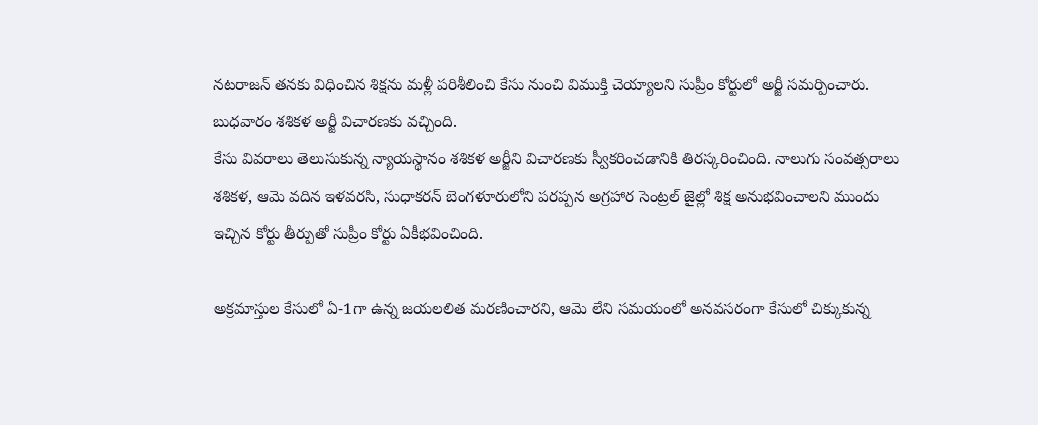నటరాజన్ తనకు విధించిన శిక్షను మళ్లీ పరిశీలించి కేసు నుంచి విముక్తి చెయ్యాలని సుప్రీం కోర్టులో అర్జీ సమర్పించారు. బుధవారం శశికళ అర్జీ విచారణకు వచ్చింది.
కేసు వివరాలు తెలుసుకున్న న్యాయస్థానం శశికళ అర్జీని విచారణకు స్వీకరించడానికి తిరస్కరించింది. నాలుగు సంవత్సరాలు శశికళ, ఆమె వదిన ఇళవరసి, సుధాకరన్ బెంగళూరులోని పరప్పన అగ్రహార సెంట్రల్ జైల్లో శిక్ష అనుభవించాలని ముందు ఇచ్చిన కోర్టు తీర్పుతో సుప్రీం కోర్టు ఏకీభవించింది.

అక్రమాస్తుల కేసులో ఏ-1గా ఉన్న జయలలిత మరణించారని, ఆమె లేని సమయంలో అనవసరంగా కేసులో చిక్కుకున్న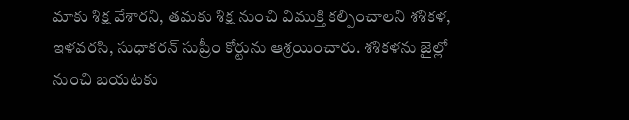మాకు శిక్ష వేశారని, తమకు శిక్ష నుంచి విముక్తి కల్పించాలని శశికళ, ఇళవరసి, సుధాకరన్ సుప్రీం కోర్టును ఆశ్రయించారు. శశికళను జైల్లో నుంచి బయటకు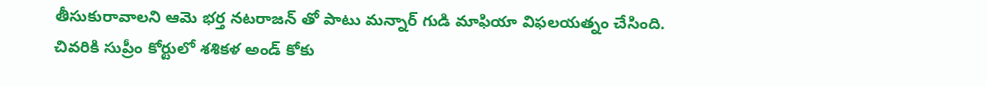తీసుకురావాలని ఆమె భర్త నటరాజన్ తో పాటు మన్నార్ గుడి మాఫియా విఫలయత్నం చేసింది. చివరికి సుప్రీం కోర్టులో శశికళ అండ్ కోకు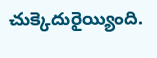చుక్కెదురైయ్యింది.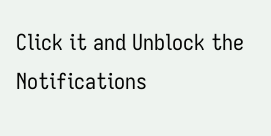Click it and Unblock the Notifications